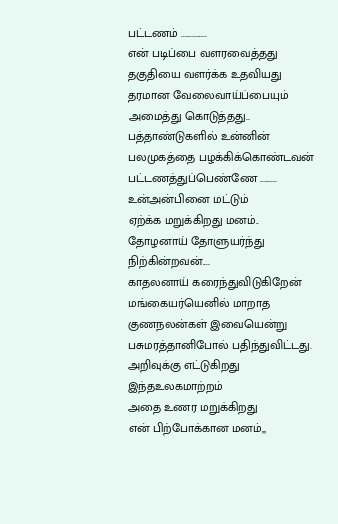பட்டணம் ..............
என் படிப்பை வளரவைத்தது
தகுதியை வளர்க்க உதவியது
தரமான வேலைவாய்ப்பையும்
அமைத்து கொடுத்தது..
பத்தாண்டுகளில் உன்னின்
பலமுகத்தை பழக்கிக்கொண்டவன்
பட்டணத்துப்பெண்ணே .........
உன்அன்பினை மட்டும்
ஏற்க்க மறுக்கிறது மனம்..
தோழனாய் தோளுயர்ந்து
நிற்கின்றவன்....
காதலனாய் கரைந்துவிடுகிறேன்
மங்கையர்யெனில் மாறாத
குணநலன்கள் இவையென்று
பசுமரத்தானிபோல் பதிந்துவிட்டது.
அறிவுக்கு எட்டுகிறது
இந்தஉலகமாற்றம்
அதை உணர மறுக்கிறது
என் பிற்போக்கான மனம்,,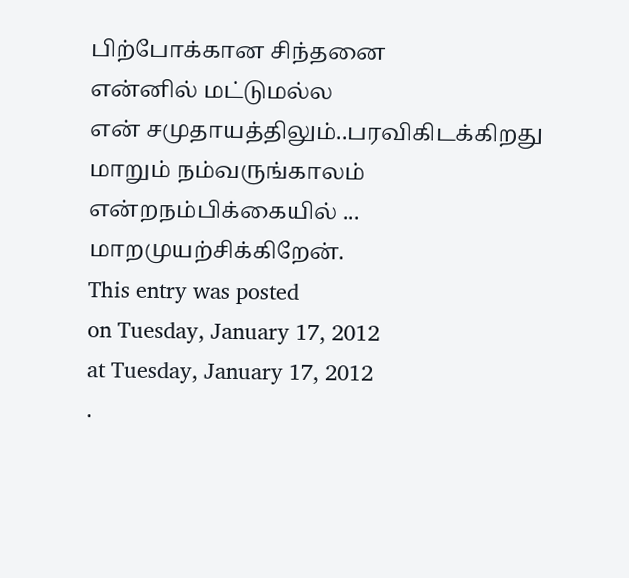பிற்போக்கான சிந்தனை
என்னில் மட்டுமல்ல
என் சமுதாயத்திலும்..பரவிகிடக்கிறது
மாறும் நம்வருங்காலம்
என்றநம்பிக்கையில் ...
மாறமுயற்சிக்கிறேன்.
This entry was posted
on Tuesday, January 17, 2012
at Tuesday, January 17, 2012
.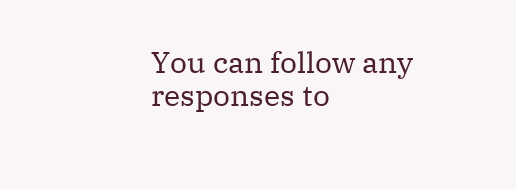You can follow any responses to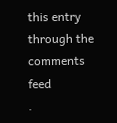this entry through the
comments feed
.